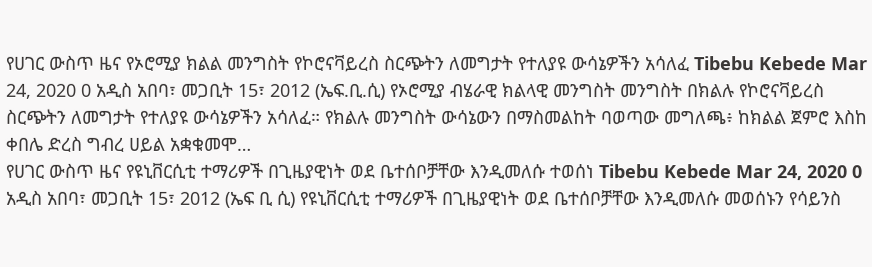የሀገር ውስጥ ዜና የኦሮሚያ ክልል መንግስት የኮሮናቫይረስ ስርጭትን ለመግታት የተለያዩ ውሳኔዎችን አሳለፈ Tibebu Kebede Mar 24, 2020 0 አዲስ አበባ፣ መጋቢት 15፣ 2012 (ኤፍ.ቢ.ሲ) የኦሮሚያ ብሄራዊ ክልላዊ መንግስት መንግስት በክልሉ የኮሮናቫይረስ ስርጭትን ለመግታት የተለያዩ ውሳኔዎችን አሳለፈ። የክልሉ መንግስት ውሳኔውን በማስመልከት ባወጣው መግለጫ፥ ከክልል ጀምሮ እስከ ቀበሌ ድረስ ግብረ ሀይል አቋቁመሞ…
የሀገር ውስጥ ዜና የዩኒቨርሲቲ ተማሪዎች በጊዜያዊነት ወደ ቤተሰቦቻቸው እንዲመለሱ ተወሰነ Tibebu Kebede Mar 24, 2020 0 አዲስ አበባ፣ መጋቢት 15፣ 2012 (ኤፍ ቢ ሲ) የዩኒቨርሲቲ ተማሪዎች በጊዜያዊነት ወደ ቤተሰቦቻቸው እንዲመለሱ መወሰኑን የሳይንስ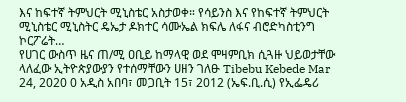እና ከፍተኛ ትምህርት ሚኒስቴር አስታወቀ። የሳይንስ እና የከፍተኛ ትምህርት ሚኒስቴር ሚኒስትር ዴኤታ ዶክተር ሳሙኤል ክፍሌ ለፋና ብሮድካስቲንግ ኮርፖሬት…
የሀገር ውስጥ ዜና ጠ/ሚ ዐቢይ ከማላዊ ወደ ሞዛምቢክ ሲጓዙ ህይወታቸው ላለፈው ኢትዮጵያውያን የተሰማቸውን ሀዘን ገለፁ Tibebu Kebede Mar 24, 2020 0 አዲስ አበባ፣ መጋቢት 15፣ 2012 (ኤፍ.ቢ.ሲ) የኢፌዴሪ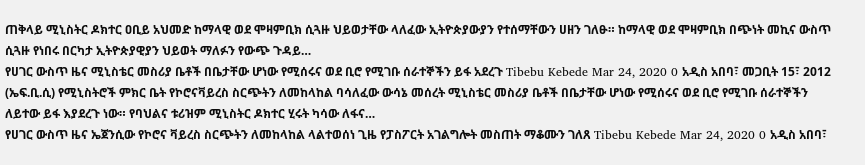ጠቅላይ ሚኒስትር ዶክተር ዐቢይ አህመድ ከማላዊ ወደ ሞዛምቢክ ሲጓዙ ህይወታቸው ላለፈው ኢትዮጵያውያን የተሰማቸውን ሀዘን ገለፁ። ከማላዊ ወደ ሞዛምቢክ በጭነት መኪና ውስጥ ሲጓዙ የነበሩ በርካታ ኢትዮጵያዊያን ህይወት ማለፉን የውጭ ጉዳይ…
የሀገር ውስጥ ዜና ሚኒስቴር መስሪያ ቤቶች በቤታቸው ሆነው የሚሰሩና ወደ ቢሮ የሚገቡ ሰራተኞችን ይፋ አደረጉ Tibebu Kebede Mar 24, 2020 0 አዲስ አበባ፣ መጋቢት 15፣ 2012 (ኤፍ.ቢ.ሲ) የሚኒስትሮች ምክር ቤት የኮሮናቫይረስ ስርጭትን ለመከላከል ባሳለፈው ውሳኔ መሰረት ሚኒስቴር መስሪያ ቤቶች በቤታቸው ሆነው የሚሰሩና ወደ ቢሮ የሚገቡ ሰራተኞችን ለይተው ይፋ እያደረጉ ነው። የባህልና ቱሪዝም ሚኒስትር ዶክተር ሂሩት ካሳው ለፋና…
የሀገር ውስጥ ዜና ኤጀንሲው የኮሮና ቫይረስ ስርጭትን ለመከላከል ላልተወሰነ ጊዜ የፓስፖርት አገልግሎት መስጠት ማቆሙን ገለጸ Tibebu Kebede Mar 24, 2020 0 አዲስ አበባ፣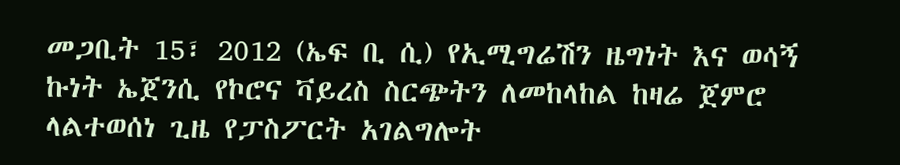መጋቢት 15፣ 2012 (ኤፍ ቢ ሲ) የኢሚግሬሽን ዜግነት እና ወሳኝ ኩነት ኤጀንሲ የኮሮና ቫይረስ ስርጭትን ለመከላከል ከዛሬ ጀምሮ ላልተወሰነ ጊዜ የፓስፖርት አገልግሎት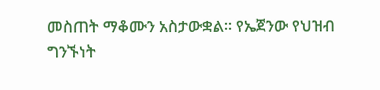መስጠት ማቆሙን አስታውቋል። የኤጀንው የህዝብ ግንኙነት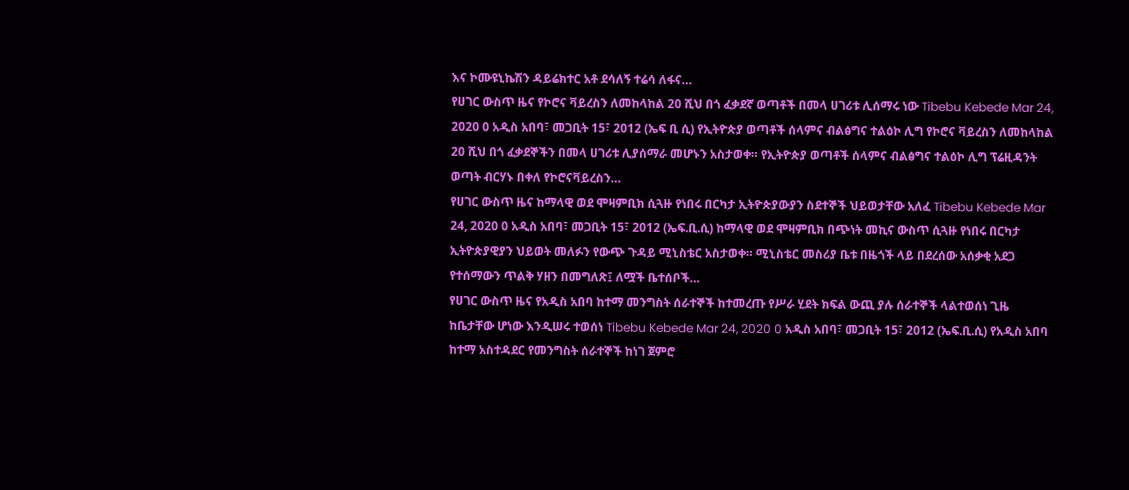እና ኮሙዩኒኬሽን ዳይሬክተር አቶ ደሳለኝ ተሬሳ ለፋና…
የሀገር ውስጥ ዜና የኮሮና ቫይረስን ለመከላከል 20 ሺህ በጎ ፈቃደኛ ወጣቶች በመላ ሀገሪቱ ሊሰማሩ ነው Tibebu Kebede Mar 24, 2020 0 አዲስ አበባ፣ መጋቢት 15፣ 2012 (ኤፍ ቢ ሲ) የኢትዮጵያ ወጣቶች ሰላምና ብልፅግና ተልዕኮ ሊግ የኮሮና ቫይረስን ለመከላከል 20 ሺህ በጎ ፈቃደኞችን በመላ ሀገሪቱ ሊያሰማራ መሆኑን አስታወቀ። የኢትዮጵያ ወጣቶች ሰላምና ብልፅግና ተልዕኮ ሊግ ፕሬዚዳንት ወጣት ብርሃኑ በቀለ የኮሮናቫይረስን…
የሀገር ውስጥ ዜና ከማላዊ ወደ ሞዛምቢክ ሲጓዙ የነበሩ በርካታ ኢትዮጵያውያን ስደተኞች ህይወታቸው አለፈ Tibebu Kebede Mar 24, 2020 0 አዲስ አበባ፣ መጋቢት 15፣ 2012 (ኤፍ.ቢ.ሲ) ከማላዊ ወደ ሞዛምቢክ በጭነት መኪና ውስጥ ሲጓዙ የነበሩ በርካታ ኢትዮጵያዊያን ህይወት መለፉን የውጭ ጉዳይ ሚኒስቴር አስታወቀ። ሚኒስቴር መስሪያ ቤቱ በዜጎች ላይ በደረሰው አሰቃቂ አደጋ የተሰማውን ጥልቅ ሃዘን በመግለጽ፤ ለሟች ቤተሰቦች…
የሀገር ውስጥ ዜና የአዲስ አበባ ከተማ መንግስት ሰራተኞች ከተመረጡ የሥራ ሂደት ክፍል ውጪ ያሉ ሰራተኞች ላልተወሰነ ጊዜ ከቤታቸው ሆነው እንዲሠሩ ተወሰነ Tibebu Kebede Mar 24, 2020 0 አዲስ አበባ፣ መጋቢት 15፣ 2012 (ኤፍ.ቢ.ሲ) የአዲስ አበባ ከተማ አስተዳደር የመንግስት ሰራተኞች ከነገ ጀምሮ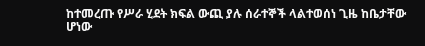ከተመረጡ የሥራ ሂደት ክፍል ውጪ ያሉ ሰራተኞች ላልተወሰነ ጊዜ ከቤታቸው ሆነው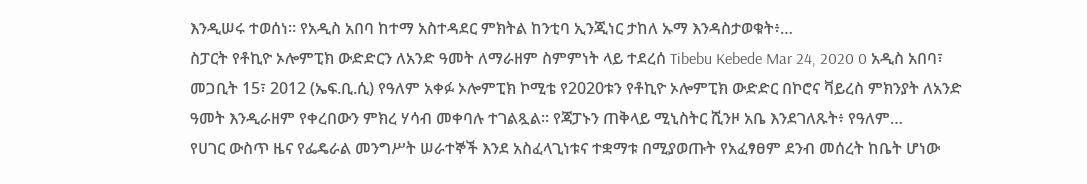እንዲሠሩ ተወሰነ። የአዲስ አበባ ከተማ አስተዳደር ምክትል ከንቲባ ኢንጂነር ታከለ ኡማ እንዳስታወቁት፥…
ስፓርት የቶኪዮ ኦሎምፒክ ውድድርን ለአንድ ዓመት ለማራዘም ስምምነት ላይ ተደረሰ Tibebu Kebede Mar 24, 2020 0 አዲስ አበባ፣ መጋቢት 15፣ 2012 (ኤፍ.ቢ.ሲ) የዓለም አቀፉ ኦሎምፒክ ኮሚቴ የ2020ቱን የቶኪዮ ኦሎምፒክ ውድድር በኮሮና ቫይረስ ምክንያት ለአንድ ዓመት እንዲራዘም የቀረበውን ምክረ ሃሳብ መቀባሉ ተገልጿል። የጃፓኑን ጠቅላይ ሚኒስትር ሺንዞ አቤ እንደገለጹት፥ የዓለም…
የሀገር ውስጥ ዜና የፌዴራል መንግሥት ሠራተኞች እንደ አስፈላጊነቱና ተቋማቱ በሚያወጡት የአፈፃፀም ደንብ መሰረት ከቤት ሆነው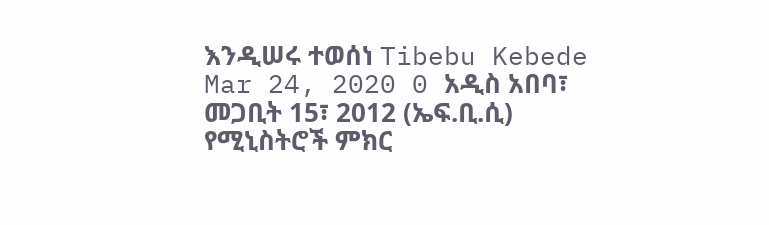እንዲሠሩ ተወሰነ Tibebu Kebede Mar 24, 2020 0 አዲስ አበባ፣ መጋቢት 15፣ 2012 (ኤፍ.ቢ.ሲ) የሚኒስትሮች ምክር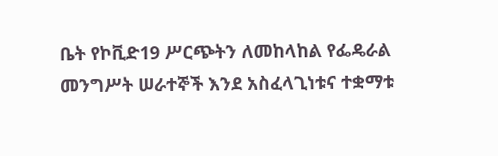ቤት የኮቪድ19 ሥርጭትን ለመከላከል የፌዴራል መንግሥት ሠራተኞች እንደ አስፈላጊነቱና ተቋማቱ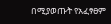በሚያወጡት የአፈፃፀም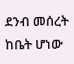ደንብ መሰረት ከቤት ሆነው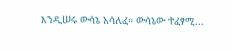እንዲሠሩ ውሳኔ አሳለፈ። ውሳኔው ተፈፃሚ…